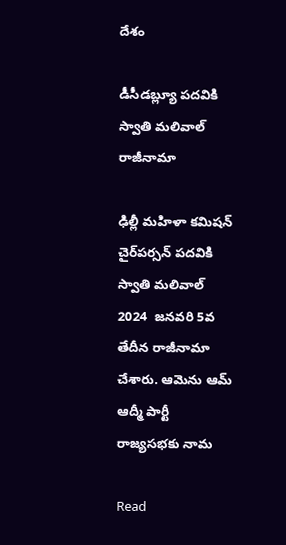దేశం

డీసీడబ్ల్యూ పదవికి స్వాతి మలివాల్‌ రాజీనామా

ఢిల్లీ మహిళా కమిషన్‌ చైర్‌పర్సన్‌ పదవికి స్వాతి మలివాల్ 2024  జనవరి 5వ తేదీన రాజీనామా చేశారు. ఆమెను ఆమ్ ఆద్మీ పార్టీ రాజ్యసభకు నామ

Read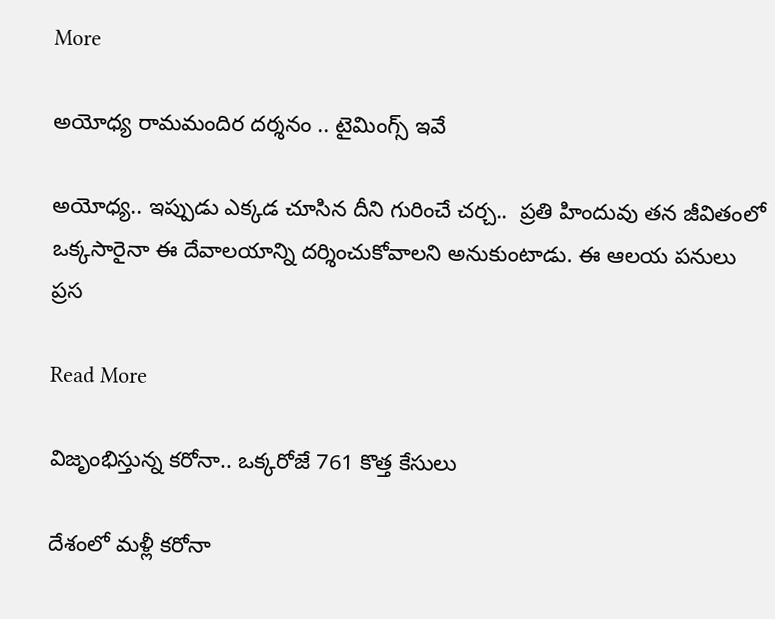More

అయోధ్య రామమందిర దర్శనం .. టైమింగ్స్ ఇవే

అయోధ్య.. ఇప్పుడు ఎక్కడ చూసిన దీని గురించే చర్చ..  ప్రతి హిందువు తన జీవితంలో ఒక్కసారైనా ఈ దేవాలయాన్ని దర్శించుకోవాలని అనుకుంటాడు. ఈ ఆలయ పనులు ప్రస

Read More

విజృంభిస్తున్న కరోనా.. ఒక్కరోజే 761 కొత్త కేసులు

దేశంలో మళ్లీ కరోనా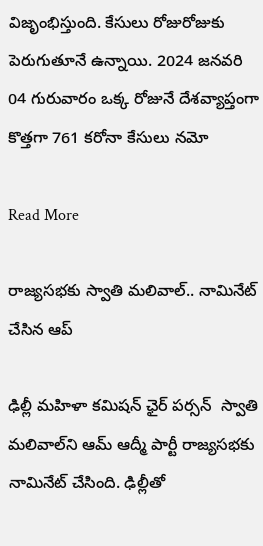విజృంభిస్తుంది. కేసులు రోజురోజుకు పెరుగుతూనే ఉన్నాయి. 2024 జనవరి 04 గురువారం ఒక్క రోజునే దేశవ్యాప్తంగా కొత్తగా 761 కరోనా కేసులు నమో

Read More

రాజ్యసభకు స్వాతి మలివాల్‌.. నామినేట్ చేసిన ఆప్

ఢిల్లీ మహిళా కమిషన్ ఛైర్ పర్సన్  స్వాతి మలివాల్‌ని ఆమ్ ఆద్మీ పార్టీ రాజ్యసభకు నామినేట్ చేసింది. ఢిల్లీతో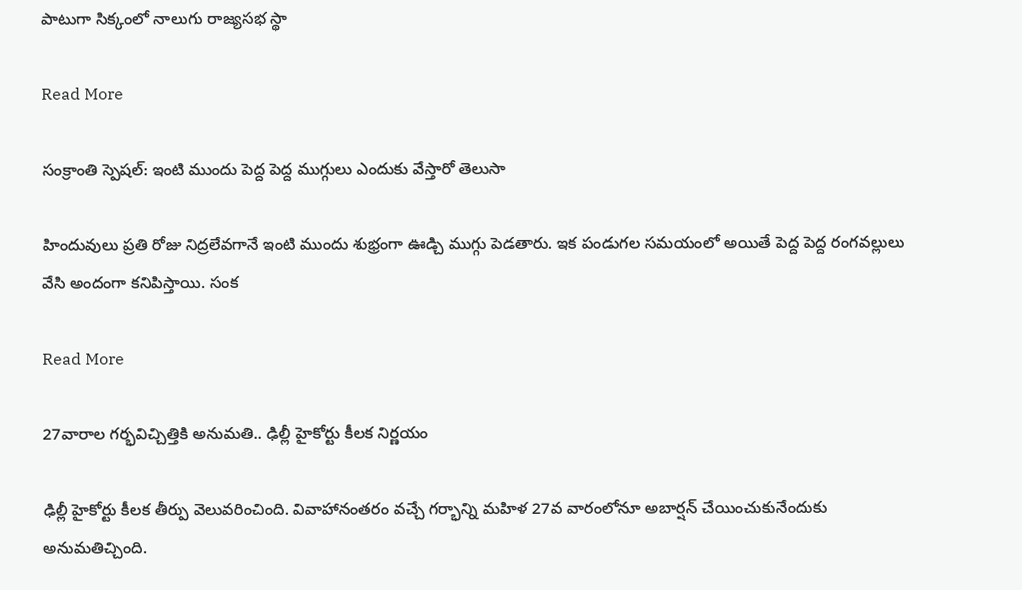పాటుగా సిక్కంలో నాలుగు రాజ్యసభ స్థా

Read More

సంక్రాంతి స్పెషల్: ఇంటి ముందు పెద్ద పెద్ద ముగ్గులు ఎందుకు వేస్తారో తెలుసా

హిందువులు ప్రతి రోజు నిద్రలేవగానే ఇంటి ముందు శుభ్రంగా ఊడ్చి ముగ్గు పెడతారు. ఇక పండుగల సమయంలో అయితే పెద్ద పెద్ద రంగవల్లులు వేసి అందంగా కనిపిస్తాయి. సంక

Read More

27వారాల గర్భవిచ్చిత్తికి అనుమతి.. ఢిల్లీ హైకోర్టు కీలక నిర్ణయం

ఢిల్లీ హైకోర్టు కీలక తీర్పు వెలువరించింది. వివాహానంతరం వచ్చే గర్భాన్ని మహిళ 27వ వారంలోనూ అబార్షన్ చేయించుకునేందుకు అనుమతిచ్చింది.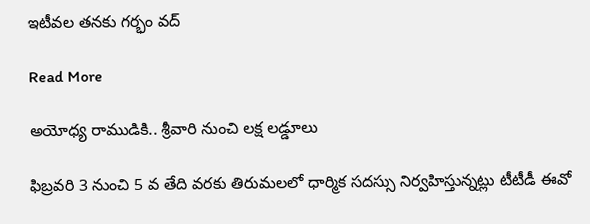ఇటీవల తనకు గర్భం వద్

Read More

అయోధ్య రాముడికి.. శ్రీవారి నుంచి ల‌క్ష లడ్డూలు

ఫిబ్రవరి 3 నుంచి 5 వ తేది వరకు తిరుమలలో ధార్మిక సదస్సు నిర్వహిస్తున్నట్లు టీటీడీ ఈవో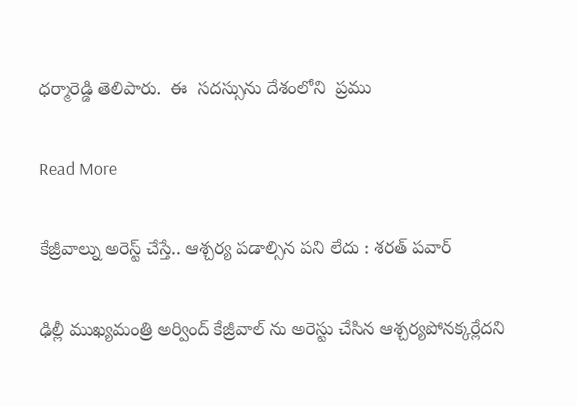ధర్మారెడ్డి తెలిపారు.  ఈ  సదస్సును దేశంలోని  ప్రము

Read More

కేజ్రీవాల్ను అరెస్ట్ చేస్తే.. ఆశ్చర్య పడాల్సిన పని లేదు : శరత్ పవార్

ఢిల్లీ ముఖ్యమంత్రి అర్వింద్ కేజ్రీవాల్ ను అరెస్టు చేసిన ఆశ్చర్యపోనక్కర్లేదని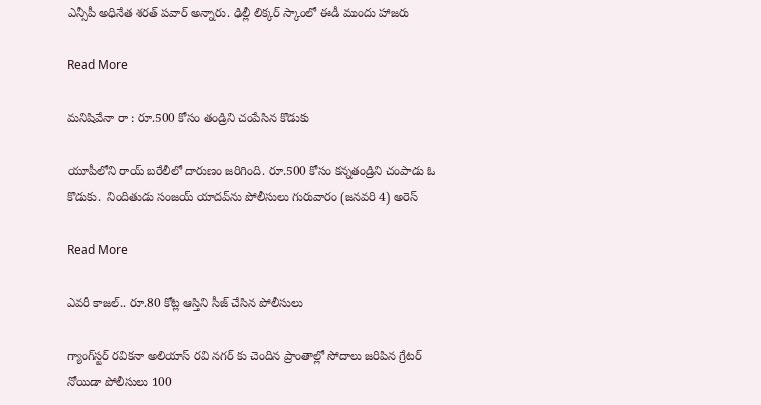ఎన్సీపీ అధినేత శరత్ పవార్ అన్నారు. ఢిల్లీ లిక్కర్ స్కాంలో ఈడీ ముందు హాజరు

Read More

మనిషివేనా రా : రూ.500 కోసం తండ్రిని చంపేసిన కొడుకు

యూపీలోని రాయ్ బరేలీలో దారుణం జరిగింది. రూ.500 కోసం కన్నతండ్రిని చంపాడు ఓ కొడుకు.  నిందితుడు సంజయ్ యాదవ్‌ను పోలీసులు గురువారం (జనవరి 4) అరెస్

Read More

ఎవరీ కాజల్.. రూ.80 కోట్ల ఆస్తిని సీజ్ చేసిన పోలీసులు

గ్యాంగ్‌స్టర్ రవికనా అలియాస్ రవి నగర్‌ కు చెందిన ప్రాంతాల్లో సోదాలు జరిపిన గ్రేటర్ నోయిడా పోలీసులు 100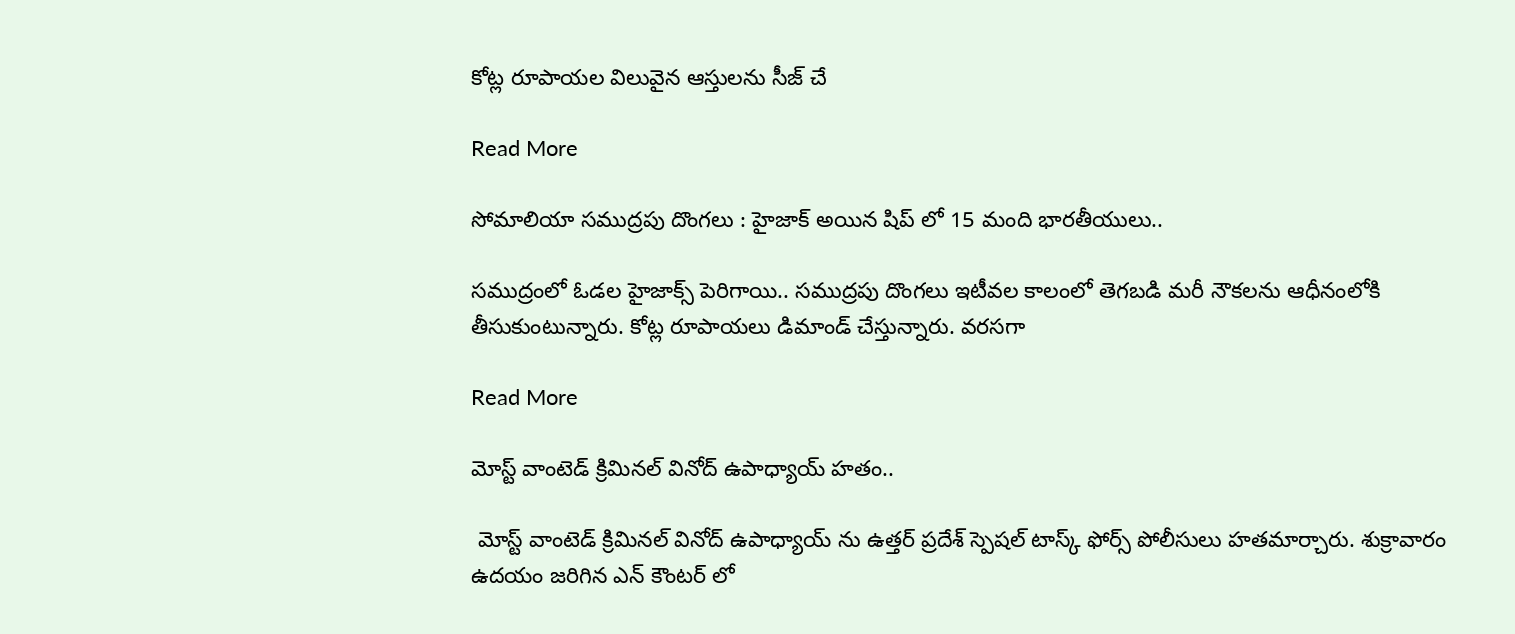కోట్ల రూపాయల విలువైన ఆస్తులను సీజ్ చే

Read More

సోమాలియా సముద్రపు దొంగలు : హైజాక్ అయిన షిప్ లో 15 మంది భారతీయులు..

సముద్రంలో ఓడల హైజాక్స్ పెరిగాయి.. సముద్రపు దొంగలు ఇటీవల కాలంలో తెగబడి మరీ నౌకలను ఆధీనంలోకి తీసుకుంటున్నారు. కోట్ల రూపాయలు డిమాండ్ చేస్తున్నారు. వరసగా

Read More

మోస్ట్ వాంటెడ్ క్రిమినల్ వినోద్ ఉపాధ్యాయ్ హతం..

 మోస్ట్ వాంటెడ్ క్రిమినల్ వినోద్ ఉపాధ్యాయ్ ను ఉత్తర్ ప్రదేశ్ స్పెషల్ టాస్క్ ఫోర్స్ పోలీసులు హతమార్చారు. శుక్రావారం ఉదయం జరిగిన ఎన్ కౌంటర్ లో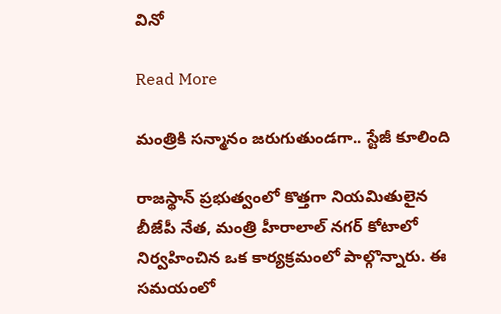వినో

Read More

మంత్రికి సన్మానం జరుగుతుండగా.. స్టేజీ కూలింది

రాజస్థాన్ ప్రభుత్వంలో కొత్తగా నియమితులైన బీజేపీ నేత, మంత్రి హీరాలాల్ నగర్ కోటాలో నిర్వహించిన ఒక కార్యక్రమంలో పాల్గొన్నారు. ఈ సమయంలో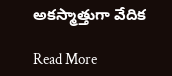అకస్మాత్తుగా వేదిక

Read More